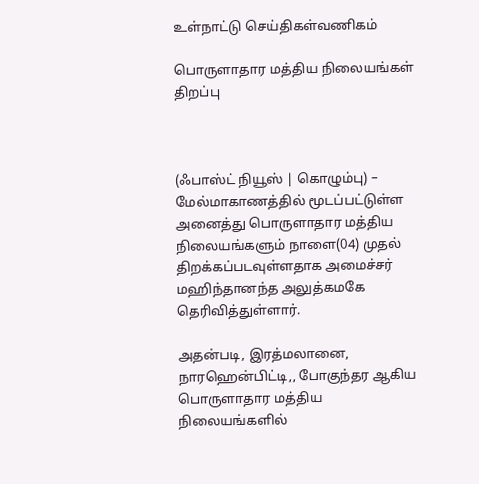உள்நாட்டு செய்திகள்வணிகம்

பொருளாதார மத்திய நிலையங்கள் திறப்பு



(ஃபாஸ்ட் நியூஸ் | கொழும்பு) – மேல்மாகாணத்தில் மூடப்பட்டுள்ள அனைத்து பொருளாதார மத்திய நிலையங்களும் நாளை(04) முதல் திறக்கப்படவுள்ளதாக அமைச்சர் மஹிந்தானந்த அலுத்கமகே தெரிவித்துள்ளார்.

அதன்படி, இரத்மலானை, நாரஹென்பிட்டி,, போகுந்தர ஆகிய பொருளாதார மத்திய நிலையங்களில்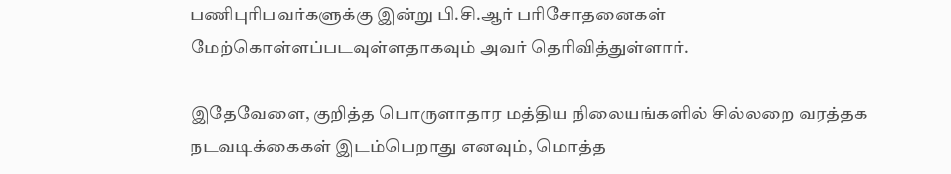பணிபுரிபவர்களுக்கு இன்று பி.சி.ஆர் பரிசோதனைகள் மேற்கொள்ளப்படவுள்ளதாகவும் அவர் தெரிவித்துள்ளார்.

இதேவேளை, குறித்த பொருளாதார மத்திய நிலையங்களில் சில்லறை வரத்தக நடவடிக்கைகள் இடம்பெறாது எனவும், மொத்த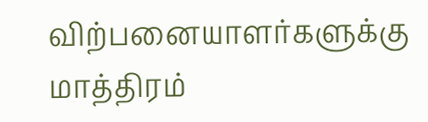விற்பனையாளர்களுக்கு மாத்திரம்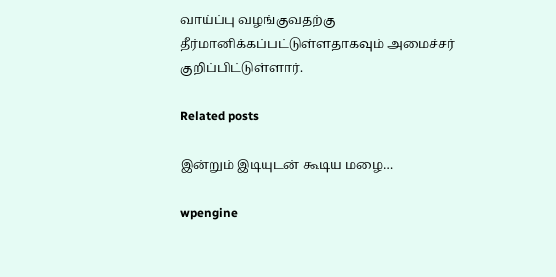வாய்ப்பு வழங்குவதற்கு தீர்மானிக்கப்பட்டுள்ளதாகவும் அமைச்சர் குறிப்பிட்டுள்ளார்.

Related posts

இன்றும் இடியுடன் கூடிய மழை…

wpengine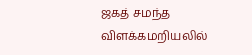ஜகத் சமந்த விளக்கமறியலில்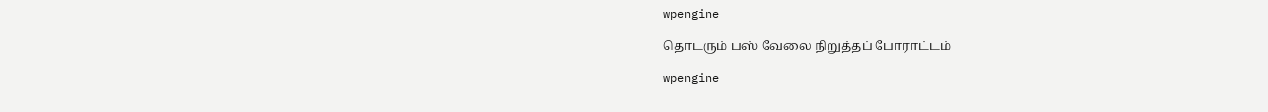wpengine

தொடரும் பஸ் வேலை நிறுத்தப் போராட்டம்

wpengine